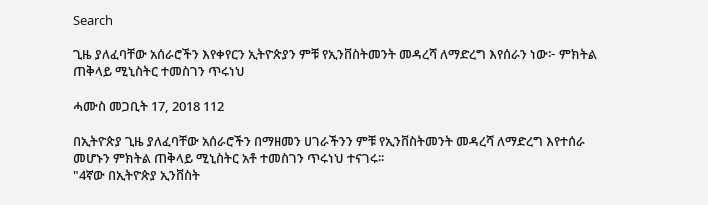Search

ጊዜ ያለፈባቸው አሰራሮችን እየቀየርን ኢትዮጵያን ምቹ የኢንቨስትመንት መዳረሻ ለማድረግ እየሰራን ነው፦ ምክትል ጠቅላይ ሚኒስትር ተመስገን ጥሩነህ

ሓሙስ መጋቢት 17, 2018 112

በኢትዮጵያ ጊዜ ያለፈባቸው አሰራሮችን በማዘመን ሀገራችንን ምቹ የኢንቨስትመንት መዳረሻ ለማድረግ እየተሰራ መሆኑን ምክትል ጠቅላይ ሚኒስትር አቶ ተመስገን ጥሩነህ ተናገሩ፡፡
"4ኛው በኢትዮጵያ ኢንቨስት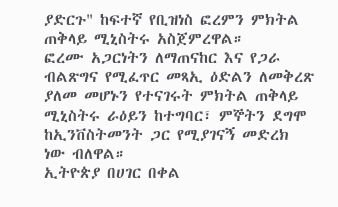ያድርጉ" ከፍተኛ የቢዝነስ ፎረምን ምክትል ጠቅላይ ሚኒስትሩ አስጀምረዋል።
ፎረሙ አጋርነትን ለማጠናከር እና የጋራ ብልጽግና የሚፈጥር መጻኢ ዕድልን ለመቅረጽ ያለመ መሆኑን የተናገሩት ምክትል ጠቅላይ ሚኒስትሩ ራዕይን ከተግባር፣ ምኞትን ደግሞ ከኢንቨስትመንት ጋር የሚያገናኝ መድረክ ነው ብለዋል።
ኢትዮጵያ በሀገር በቀል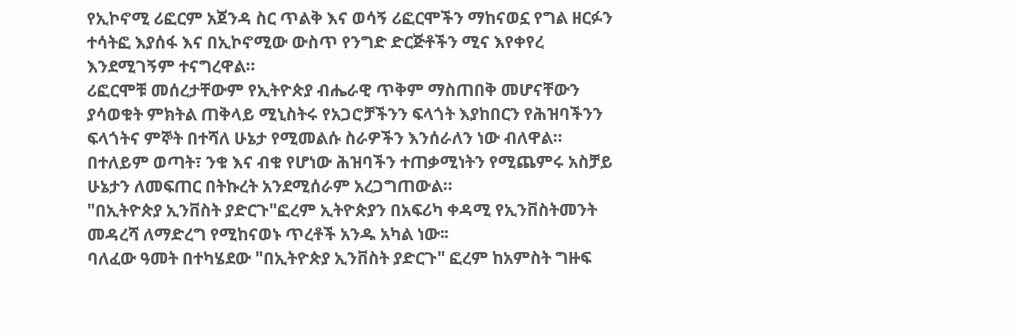የኢኮኖሚ ሪፎርም አጀንዳ ስር ጥልቅ እና ወሳኝ ሪፎርሞችን ማከናወኗ የግል ዘርፉን ተሳትፎ እያሰፋ እና በኢኮኖሚው ውስጥ የንግድ ድርጅቶችን ሚና እየቀየረ እንደሚገኝም ተናግረዋል።
ሪፎርሞቹ መሰረታቸውም የኢትዮጵያ ብሔራዊ ጥቅም ማስጠበቅ መሆናቸውን ያሳወቁት ምክትል ጠቅላይ ሚኒስትሩ የአጋሮቻችንን ፍላጎት እያከበርን የሕዝባችንን ፍላጎትና ምኞት በተሻለ ሁኔታ የሚመልሱ ስራዎችን እንሰራለን ነው ብለዋል።
በተለይም ወጣት፣ ንቁ እና ብቁ የሆነው ሕዝባችን ተጠቃሚነትን የሚጨምሩ አስቻይ ሁኔታን ለመፍጠር በትኩረት አንደሚሰራም አረጋግጠውል።
"በኢትዮጵያ ኢንቨስት ያድርጉ"ፎረም ኢትዮጵያን በአፍሪካ ቀዳሚ የኢንቨስትመንት መዳረሻ ለማድረግ የሚከናወኑ ጥረቶች አንዱ አካል ነው፡፡
ባለፈው ዓመት በተካሄደው "በኢትዮጵያ ኢንቨስት ያድርጉ" ፎረም ከአምስት ግዙፍ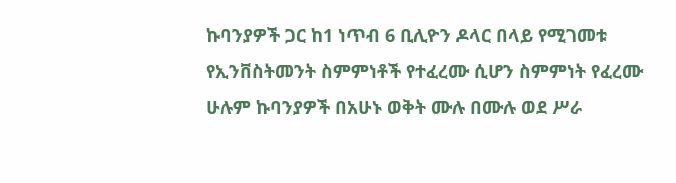ኩባንያዎች ጋር ከ1 ነጥብ 6 ቢሊዮን ዶላር በላይ የሚገመቱ የኢንቨስትመንት ስምምነቶች የተፈረሙ ሲሆን ስምምነት የፈረሙ ሁሉም ኩባንያዎች በአሁኑ ወቅት ሙሉ በሙሉ ወደ ሥራ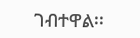ገብተዋል፡፡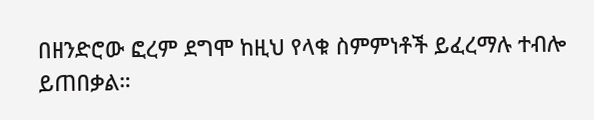በዘንድሮው ፎረም ደግሞ ከዚህ የላቁ ስምምነቶች ይፈረማሉ ተብሎ ይጠበቃል።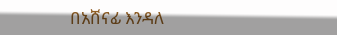በአሸናፊ እንዳለ